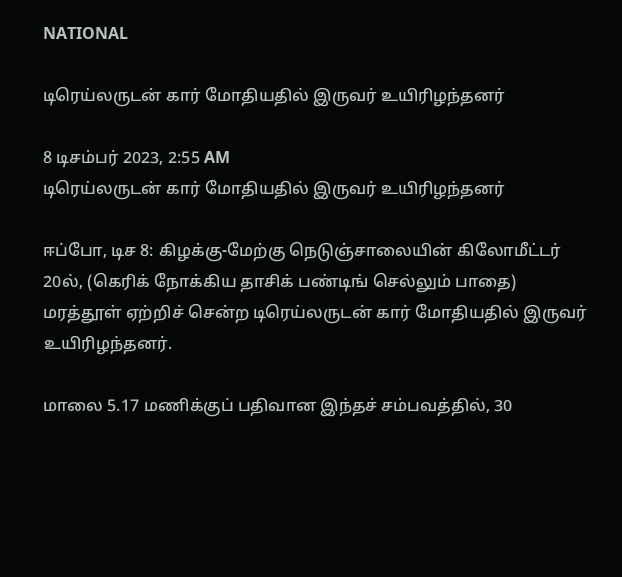NATIONAL

டிரெய்லருடன் கார் மோதியதில் இருவர் உயிரிழந்தனர்

8 டிசம்பர் 2023, 2:55 AM
டிரெய்லருடன் கார் மோதியதில் இருவர் உயிரிழந்தனர்

ஈப்போ, டிச 8: கிழக்கு-மேற்கு நெடுஞ்சாலையின் கிலோமீட்டர் 20ல், (கெரிக் நோக்கிய தாசிக் பண்டிங் செல்லும் பாதை) மரத்தூள் ஏற்றிச் சென்ற டிரெய்லருடன் கார் மோதியதில் இருவர் உயிரிழந்தனர்.

மாலை 5.17 மணிக்குப் பதிவான இந்தச் சம்பவத்தில், 30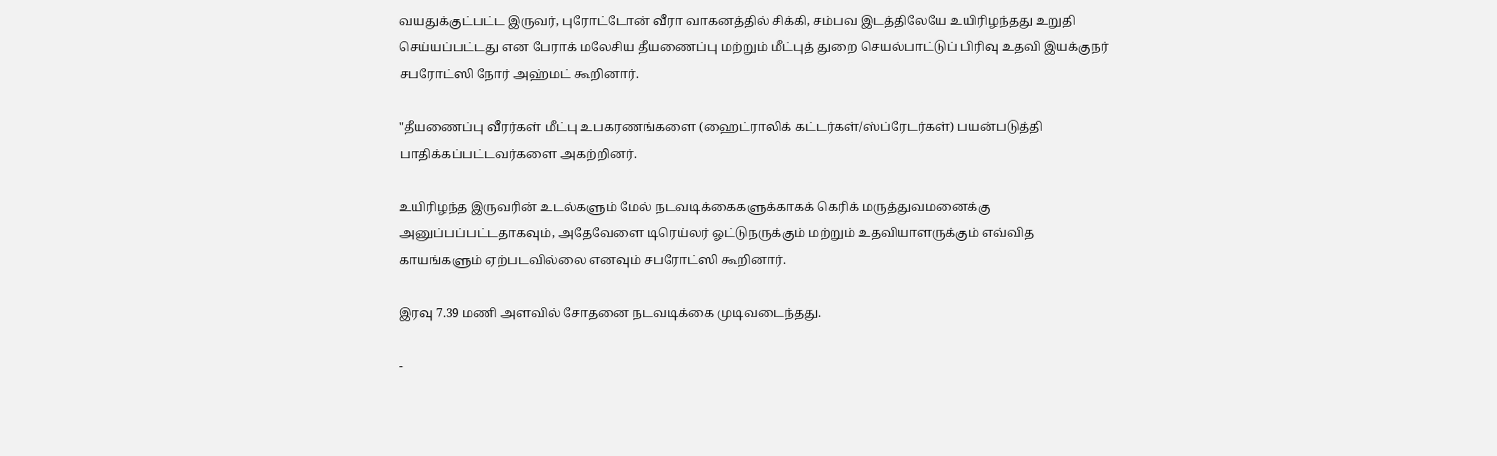வயதுக்குட்பட்ட இருவர், புரோட்டோன் வீரா வாகனத்தில் சிக்கி, சம்பவ இடத்திலேயே உயிரிழந்தது உறுதி செய்யப்பட்டது என பேராக் மலேசிய தீயணைப்பு மற்றும் மீட்புத் துறை செயல்பாட்டுப் பிரிவு உதவி இயக்குநர் சபரோட்ஸி நோர் அஹ்மட் கூறினார்.

"தீயணைப்பு வீரர்கள் மீட்பு உபகரணங்களை (ஹைட்ராலிக் கட்டர்கள்/ஸ்ப்ரேடர்கள்) பயன்படுத்தி பாதிக்கப்பட்டவர்களை அகற்றினர்.

உயிரிழந்த இருவரின் உடல்களும் மேல் நடவடிக்கைகளுக்காகக் கெரிக் மருத்துவமனைக்கு அனுப்பப்பட்டதாகவும், அதேவேளை டிரெய்லர் ஓட்டுநருக்கும் மற்றும் உதவியாளருக்கும் எவ்வித காயங்களும் ஏற்படவில்லை எனவும் சபரோட்ஸி கூறினார்.

இரவு 7.39 மணி அளவில் சோதனை நடவடிக்கை முடிவடைந்தது.

-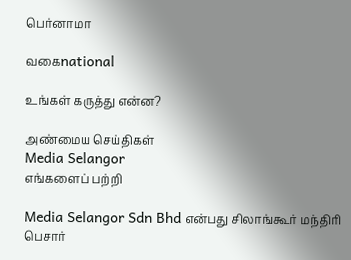பெர்னாமா

வகைnational

உங்கள் கருத்து என்ன?

அண்மைய செய்திகள்
Media Selangor
எங்களைப் பற்றி

Media Selangor Sdn Bhd என்பது சிலாங்கூர் மந்திரி பெசார்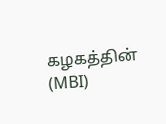கழகத்தின் (MBI)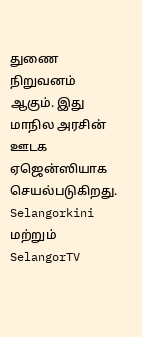துணை நிறுவனம் ஆகும். இது மாநில அரசின் ஊடக ஏஜென்ஸியாக செயல்படுகிறது. Selangorkini மற்றும் SelangorTV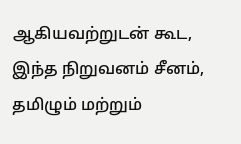ஆகியவற்றுடன் கூட, இந்த நிறுவனம் சீனம், தமிழும் மற்றும்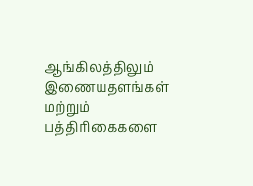ஆங்கிலத்திலும் இணையதளங்கள் மற்றும் பத்திரிகைகளை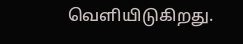வெளியிடுகிறது.